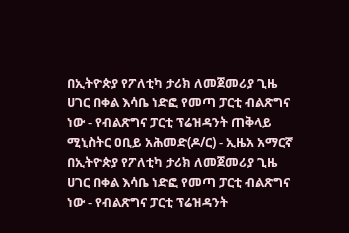በኢትዮጵያ የፖለቲካ ታሪክ ለመጀመሪያ ጊዜ ሀገር በቀል እሳቤ ነድፎ የመጣ ፓርቲ ብልጽግና ነው - የብልጽግና ፓርቲ ፕሬዝዳንት ጠቅላይ ሚኒስትር ዐቢይ አሕመድ(ዶ/ር) - ኢዜአ አማርኛ
በኢትዮጵያ የፖለቲካ ታሪክ ለመጀመሪያ ጊዜ ሀገር በቀል እሳቤ ነድፎ የመጣ ፓርቲ ብልጽግና ነው - የብልጽግና ፓርቲ ፕሬዝዳንት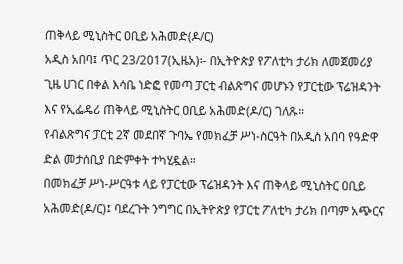ጠቅላይ ሚኒስትር ዐቢይ አሕመድ(ዶ/ር)
አዲስ አበባ፤ ጥር 23/2017(ኢዜአ)፡- በኢትዮጵያ የፖለቲካ ታሪክ ለመጀመሪያ ጊዜ ሀገር በቀል እሳቤ ነድፎ የመጣ ፓርቲ ብልጽግና መሆኑን የፓርቲው ፕሬዝዳንት እና የኢፌዴሪ ጠቅላይ ሚኒስትር ዐቢይ አሕመድ(ዶ/ር) ገለጹ።
የብልጽግና ፓርቲ 2ኛ መደበኛ ጉባኤ የመክፈቻ ሥነ-ስርዓት በአዲስ አበባ የዓድዋ ድል መታሰቢያ በድምቀት ተካሂዷል።
በመክፈቻ ሥነ-ሥርዓቱ ላይ የፓርቲው ፕሬዝዳንት እና ጠቅላይ ሚኒስትር ዐቢይ አሕመድ(ዶ/ር)፤ ባደረጉት ንግግር በኢትዮጵያ የፓርቲ ፖለቲካ ታሪክ በጣም አጭርና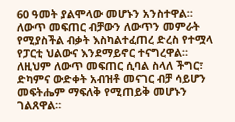60 ዓመት ያልሞላው መሆኑን አንስተዋል።
ለውጥ መፍጠር ብቻውን ለውጥን መምራት የሚያስችል ብቃት እስካልተፈጠረ ድረስ የተሟላ የፓርቲ ህልውና እንደማይኖር ተናግረዋል።
ለዚህም ለውጥ መፍጠር ሲባል ስላለ ችግር፣ ድካምና ውድቀት አብዝቶ መናገር ብቻ ሳይሆን መፍትሔም ማፍለቅ የሚጠይቅ መሆኑን ገልጸዋል።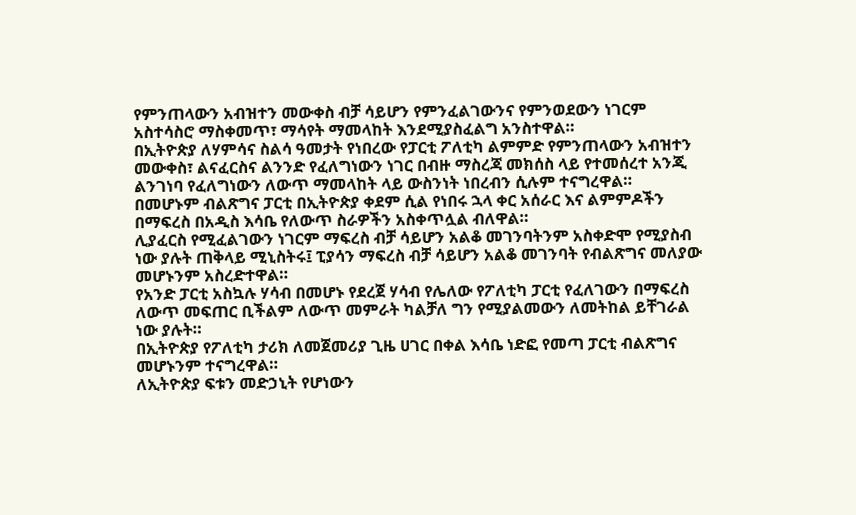የምንጠላውን አብዝተን መውቀስ ብቻ ሳይሆን የምንፈልገውንና የምንወደውን ነገርም አስተሳስሮ ማስቀመጥ፣ ማሳየት ማመላከት እንደሚያስፈልግ አንስተዋል።
በኢትዮጵያ ለሃምሳና ስልሳ ዓመታት የነበረው የፓርቲ ፖለቲካ ልምምድ የምንጠላውን አብዝተን መውቀስ፣ ልናፈርስና ልንንድ የፈለግነውን ነገር በብዙ ማስረጃ መክሰስ ላይ የተመሰረተ አንጂ ልንገነባ የፈለግነውን ለውጥ ማመላከት ላይ ውስንነት ነበረብን ሲሉም ተናግረዋል።
በመሆኑም ብልጽግና ፓርቲ በኢትዮጵያ ቀደም ሲል የነበሩ ኋላ ቀር አሰራር እና ልምምዶችን በማፍረስ በአዲስ እሳቤ የለውጥ ስራዎችን አስቀጥሏል ብለዋል።
ሊያፈርስ የሚፈልገውን ነገርም ማፍረስ ብቻ ሳይሆን አልቆ መገንባትንም አስቀድሞ የሚያስብ ነው ያሉት ጠቅላይ ሚኒስትሩ፤ ፒያሳን ማፍረስ ብቻ ሳይሆን አልቆ መገንባት የብልጽግና መለያው መሆኑንም አስረድተዋል።
የአንድ ፓርቲ አስኳሉ ሃሳብ በመሆኑ የደረጀ ሃሳብ የሌለው የፖለቲካ ፓርቲ የፈለገውን በማፍረስ ለውጥ መፍጠር ቢችልም ለውጥ መምራት ካልቻለ ግን የሚያልመውን ለመትከል ይቸገራል ነው ያሉት።
በኢትዮጵያ የፖለቲካ ታሪክ ለመጀመሪያ ጊዜ ሀገር በቀል እሳቤ ነድፎ የመጣ ፓርቲ ብልጽግና መሆኑንም ተናግረዋል።
ለኢትዮጵያ ፍቱን መድኃኒት የሆነውን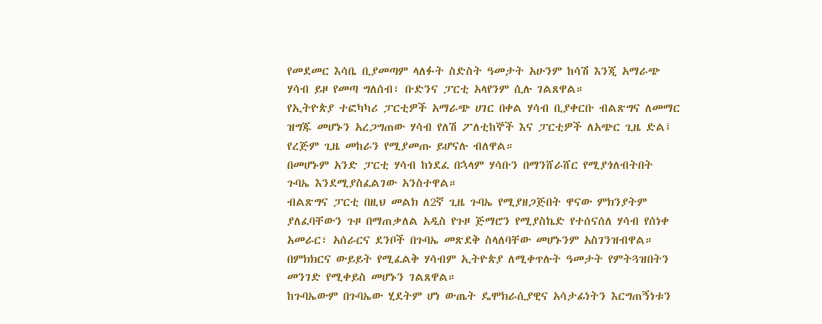የመደመር እሳቤ ቢያመጣም ላለፉት ስድስት ዓመታት አሁንም ከሳሽ እንጂ አማራጭ ሃሳብ ይዞ የመጣ ግለሰብ፣ ቡድንና ፓርቲ አላየንም ሲሉ ገልጸዋል።
የኢትዮጵያ ተፎካካሪ ፓርቲዎች አማራጭ ሀገር በቀል ሃሳብ ቢያቀርቡ ብልጽግና ለመማር ዝግጁ መሆኑን አረጋግጠው ሃሳብ የለሽ ፖለቲከኞች እና ፓርቲዎች ለአጭር ጊዜ ድል፤ የረጅም ጊዜ መከራን የሚያመጡ ይሆናሉ ብለዋል።
በመሆኑም አንድ ፓርቲ ሃሳብ ከነደፈ በኋላም ሃሳቡን በማንሸራሸር የሚያጎለብትበት ጉባኤ እንደሚያስፈልገው አንስተዋል።
ብልጽግና ፓርቲ በዚህ መልክ ለ2ኛ ጊዜ ጉባኤ የሚያዘጋጅበት ዋናው ምክንያትም ያለፈባቸውን ጉዞ በማጠቃለል አዲስ የጉዞ ጅማሮን የሚያስኬድ የተሰናሰለ ሃሳብ የሰነቀ አመራር፣ አሰራርና ደንቦች በጉባኤ መጽደቅ ስላለባቸው መሆኑንም አስገንዝብዋል።
በምክክርና ውይይት የሚፈልቅ ሃሳብም ኢትዮጵያ ለሚቀጥሉት ዓመታት የምትጓዝበትን መንገድ የሚቀይስ መሆኑን ገልጸዋል።
ከጉባኤውም በጉባኤው ሂደትም ሆነ ውጤት ዴሞክራሲያዊና አሳታፊነትን እርግጠኝነቱን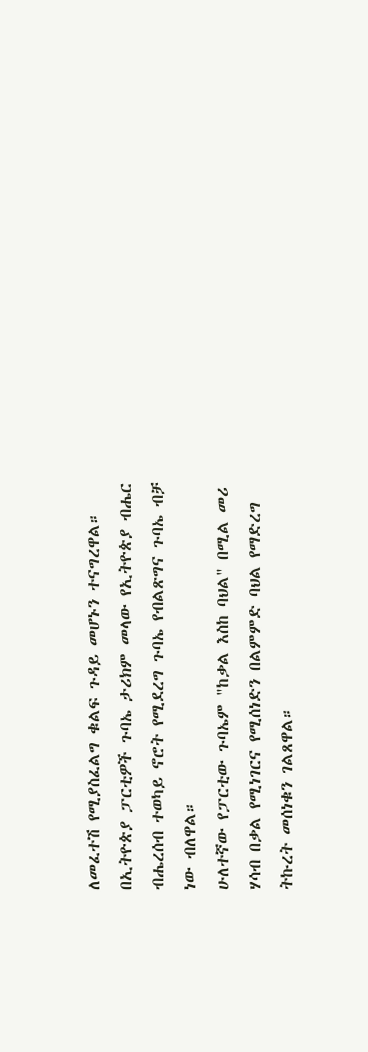ለመፈተሽ የሚያስፈልግ ቁልፍ ጉዳይ መሆኑን ተናግረዋል።
በኢትዮጵያ ፓርቲዎች ጉባኤ ታሪክም መላው የኢትዮጵያ ብሔር ብሔረሰብ ተወካይ ኖሮት የሚደረግ ጉባኤ የብልጽግና ጉባኤ ብቻ ነው ብለዋል።
ሁለተኛው የፓርቲው ጉባኤም "ከቃል እስከ ባህል" በሚል መሪ ሃሳብ በቃል የሚነገርና የሚሰነድን በልምምድ ባህል የማድረግ ትኩረት መሰነቁን ገልጸዋል።